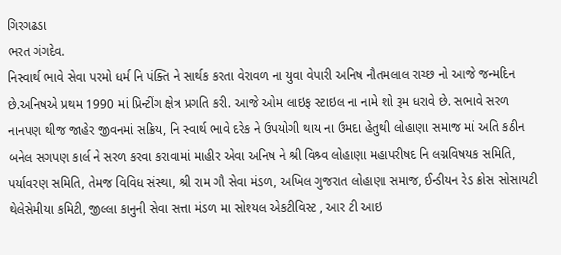ગિરગઢડા
ભરત ગંગદેવ.
નિસ્વાર્થ ભાવે સેવા પરમો ધર્મ નિ પંક્તિ ને સાર્થક કરતા વેરાવળ ના યુવા વેપારી અનિષ નૌતમલાલ રાચ્છ નો આજે જન્મદિન છે.અનિષએ પ્રથમ 1990 માં પ્રિન્ટીંગ ક્ષેત્ર પ્રગતિ કરી. આજે ઓમ લાઇફ સ્ટાઇલ ના નામે શો રૂમ ધરાવે છે. સભાવે સરળ નાનપણ થીજ જાહેર જીવનમાં સક્રિય, નિ સ્વાર્થ ભાવે દરેક ને ઉપયોગી થાય ના ઉમદા હેતુથી લોહાણા સમાજ માં અતિ કઠીન બનેલ સગપણ કાર્લ ને સરળ કરવા કરાવામાં માહીર એવા અનિષ ને શ્રી વિશ્ર્વ લોહાણા મહાપરીષદ નિ લગ્નવિષયક સમિતિ, પર્યાવરણ સમિતિ, તેમજ વિવિધ સંસ્થા, શ્રી રામ ગૌ સેવા મંડળ, અખિલ ગુજરાત લોહાણા સમાજ, ઈન્ડીયન રેડ ક્રોસ સોસાયટી થેલેસેમીયા કમિટી, જીલ્લા કાનુની સેવા સત્તા મંડળ મા સોશ્યલ એકટીવિસ્ટ , આર ટી આઇ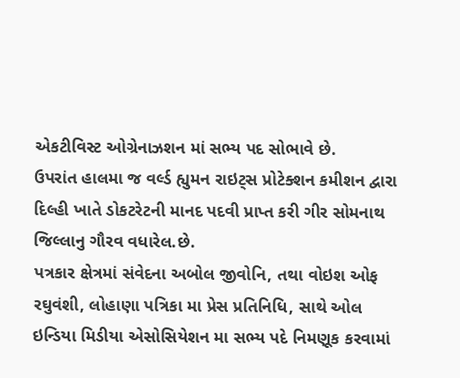એકટીવિસ્ટ ઓગ્રેનાઝશન માં સભ્ય પદ સોભાવે છે.
ઉપરાંત હાલમા જ વર્લ્ડ હ્યુમન રાઇટ્સ પ્રોટેક્શન કમીશન દ્વારા દિલ્હી ખાતે ડોકટરેટની માનદ પદવી પ્રાપ્ત કરી ગીર સોમનાથ જિલ્લાનુ ગૌરવ વધારેલ.છે.
પત્રકાર ક્ષેત્રમાં સંવેદના અબોલ જીવોનિ, તથા વોઇશ ઓફ રઘુવંશી, લોહાણા પત્રિકા મા પ્રેસ પ્રતિનિધિ, સાથે ઓલ ઇન્ડિયા મિડીયા એસોસિયેશન મા સભ્ય પદે નિમણૂક કરવામાં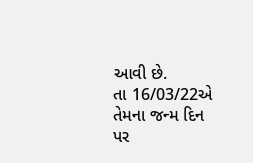આવી છે.
તા 16/03/22એ તેમના જન્મ દિન પર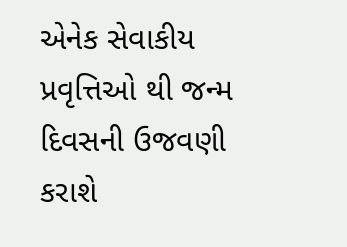એનેક સેવાકીય પ્રવૃત્તિઓ થી જન્મ દિવસની ઉજવણી કરાશે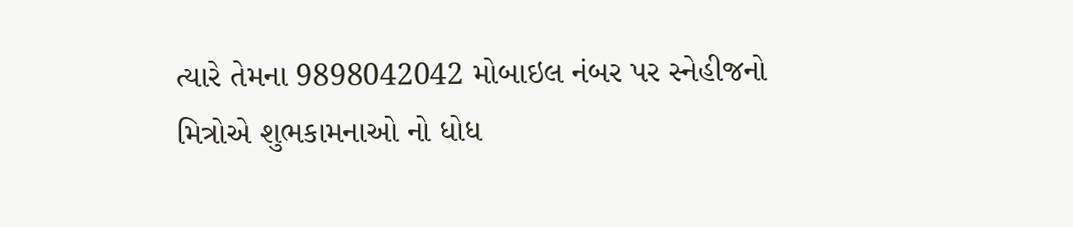ત્યારે તેમના 9898042042 મોબાઇલ નંબર પર સ્નેહીજનો મિત્રોએ શુભકામનાઓ નો ધોધ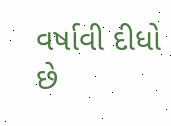વર્ષાવી દીધો છે